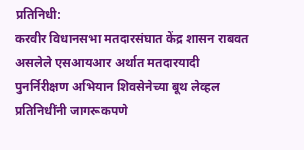प्रतिनिधी:
करवीर विधानसभा मतदारसंघात केंद्र शासन राबवत असलेले एसआयआर अर्थात मतदारयादी पुनर्निरीक्षण अभियान शिवसेनेच्या बूथ लेव्हल प्रतिनिधींनी जागरूकपणे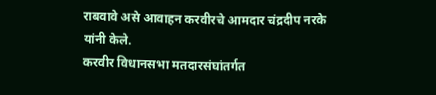राबवावे असे आवाहन करवीरचे आमदार चंद्रदीप नरके यांनी केले.
करवीर विधानसभा मतदारसंघांतर्गत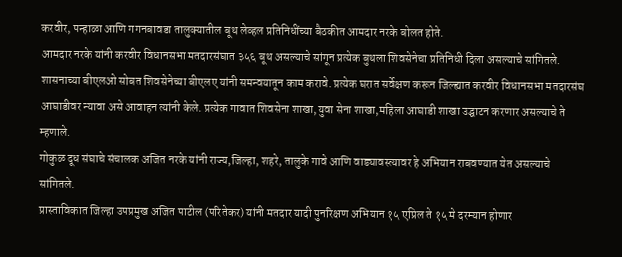करवीर, पन्हाळा आणि गगनबावडा तालुक्यातील बूथ लेव्हल प्रतिनिधींच्या बैठकीत आमदार नरके बोलत होते.
आमदार नरके यांनी करवीर विधानसभा मतदारसंघात ३५६ बूथ असल्याचे सांगून प्रत्येक बुथला शिवसेनेचा प्रतिनिधी दिला असल्याचे सांगितले. शासनाच्या बीएलओ सोबत शिवसेनेच्या बीएलए यांनी समन्वयातून काम करावे. प्रत्येक घरात सर्वेक्षण करून जिल्ह्यात करवीर विधानसभा मतदारसंघ आघाडीवर न्यावा असे आवाहन त्यांनी केले. प्रत्येक गावात शिवसेना शाखा,युवा सेना शाखा,महिला आघाडी शाखा उद्घाटन करणार असल्याचे ते म्हणाले.
गोकुळ दूध संघाचे संचालक अजित नरके यांनी राज्य,जिल्हा, शहरे, तालुके गावे आणि वाड्यावस्त्यावर हे अभियान राबवण्यात येत असल्याचे सांगितले.
प्रास्ताविकात जिल्हा उपप्रमुख अजित पाटील (परितेकर) यांनी मतदार यादी पुनरिक्षण अभियान १५ एप्रिल ते १५ मे दरम्यान होणार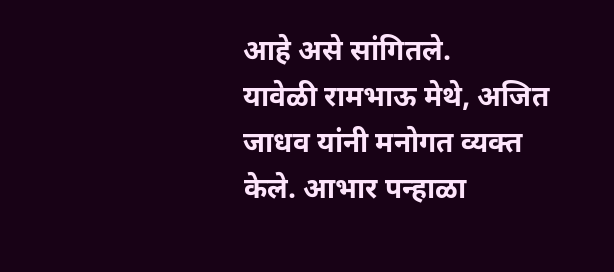आहे असे सांगितले.
यावेळी रामभाऊ मेथे, अजित जाधव यांनी मनोगत व्यक्त केले. आभार पन्हाळा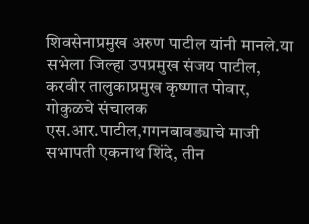शिवसेनाप्रमुख अरुण पाटील यांनी मानले.या सभेला जिल्हा उपप्रमुख संजय पाटील, करवीर तालुकाप्रमुख कृष्णात पोवार, गोकुळचे संचालक एस.आर.पाटील,गगनबावड्याचे माजी सभापती एकनाथ शिंदे, तीन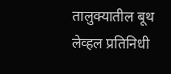तालुक्यातील बूथ लेव्हल प्रतिनिधी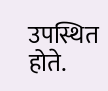उपस्थित होते.